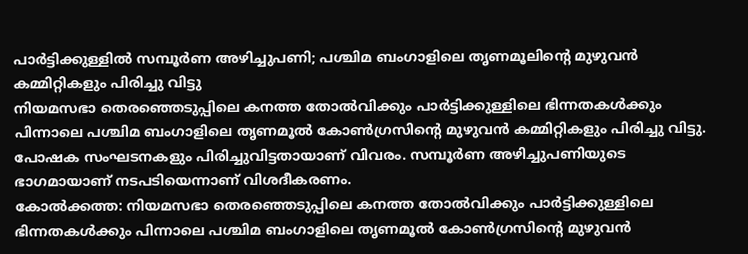പാർട്ടിക്കുള്ളിൽ സമ്പൂർണ അഴിച്ചുപണി; പശ്ചിമ ബംഗാളിലെ തൃണമൂലിന്റെ മുഴുവൻ കമ്മിറ്റികളും പിരിച്ചു വിട്ടു
നിയമസഭാ തെരഞ്ഞെടുപ്പിലെ കനത്ത തോൽവിക്കും പാർട്ടിക്കുള്ളിലെ ഭിന്നതകൾക്കും പിന്നാലെ പശ്ചിമ ബംഗാളിലെ തൃണമൂൽ കോൺഗ്രസിന്റെ മുഴുവൻ കമ്മിറ്റികളും പിരിച്ചു വിട്ടു. പോഷക സംഘടനകളും പിരിച്ചുവിട്ടതായാണ് വിവരം. സമ്പൂർണ അഴിച്ചുപണിയുടെ ഭാഗമായാണ് നടപടിയെന്നാണ് വിശദീകരണം.
കോൽക്കത്ത: നിയമസഭാ തെരഞ്ഞെടുപ്പിലെ കനത്ത തോൽവിക്കും പാർട്ടിക്കുള്ളിലെ ഭിന്നതകൾക്കും പിന്നാലെ പശ്ചിമ ബംഗാളിലെ തൃണമൂൽ കോൺഗ്രസിന്റെ മുഴുവൻ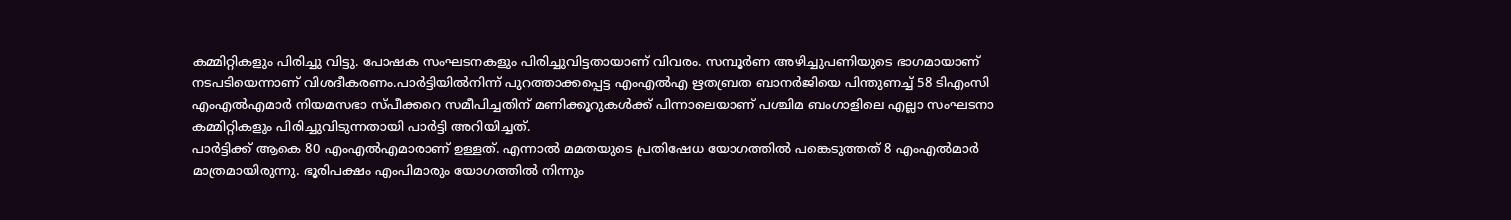കമ്മിറ്റികളും പിരിച്ചു വിട്ടു. പോഷക സംഘടനകളും പിരിച്ചുവിട്ടതായാണ് വിവരം. സമ്പൂർണ അഴിച്ചുപണിയുടെ ഭാഗമായാണ് നടപടിയെന്നാണ് വിശദീകരണം.പാർട്ടിയിൽനിന്ന് പുറത്താക്കപ്പെട്ട എംഎൽഎ ഋതബ്രത ബാനർജിയെ പിന്തുണച്ച് 58 ടിഎംസി എംഎൽഎമാർ നിയമസഭാ സ്പീക്കറെ സമീപിച്ചതിന് മണിക്കൂറുകൾക്ക് പിന്നാലെയാണ് പശ്ചിമ ബംഗാളിലെ എല്ലാ സംഘടനാ കമ്മിറ്റികളും പിരിച്ചുവിടുന്നതായി പാർട്ടി അറിയിച്ചത്.
പാർട്ടിക്ക് ആകെ 80 എംഎൽഎമാരാണ് ഉള്ളത്. എന്നാൽ മമതയുടെ പ്രതിഷേധ യോഗത്തിൽ പങ്കെടുത്തത് 8 എംഎൽമാർ മാത്രമായിരുന്നു. ഭൂരിപക്ഷം എംപിമാരും യോഗത്തിൽ നിന്നും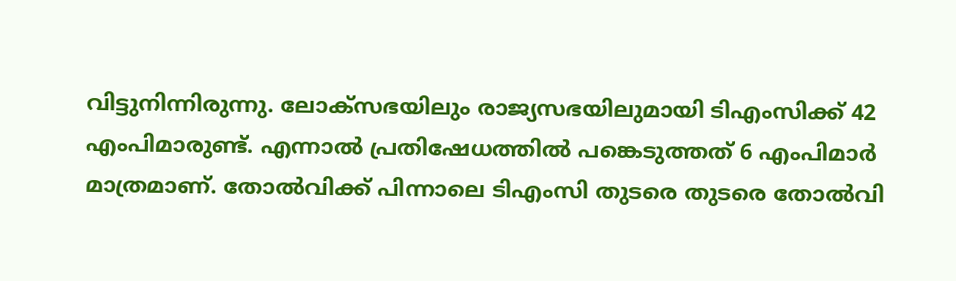വിട്ടുനിന്നിരുന്നു. ലോക്സഭയിലും രാജ്യസഭയിലുമായി ടിഎംസിക്ക് 42 എംപിമാരുണ്ട്. എന്നാൽ പ്രതിഷേധത്തിൽ പങ്കെടുത്തത് 6 എംപിമാർ മാത്രമാണ്. തോൽവിക്ക് പിന്നാലെ ടിഎംസി തുടരെ തുടരെ തോൽവി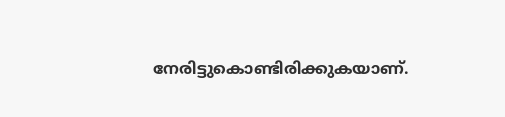നേരിട്ടുകൊണ്ടിരിക്കുകയാണ്.